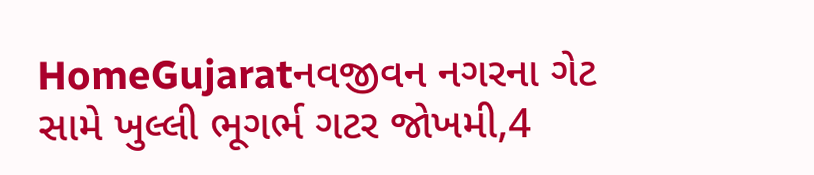HomeGujaratનવજીવન નગરના ગેટ સામે ખુલ્લી ભૂગર્ભ ગટર જોખમી,4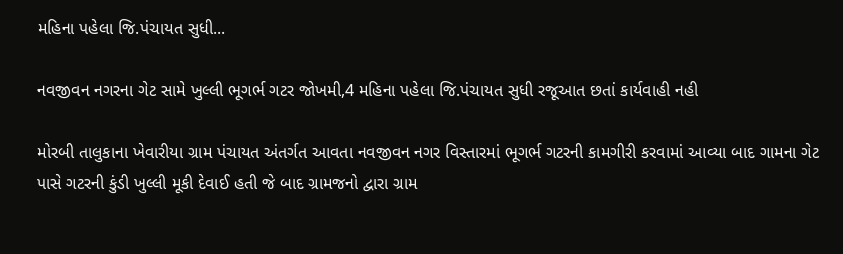મહિના પહેલા જિ.પંચાયત સુધી...

નવજીવન નગરના ગેટ સામે ખુલ્લી ભૂગર્ભ ગટર જોખમી,4 મહિના પહેલા જિ.પંચાયત સુધી રજૂઆત છતાં કાર્યવાહી નહી

મોરબી તાલુકાના ખેવારીયા ગ્રામ પંચાયત અંતર્ગત આવતા નવજીવન નગર વિસ્તારમાં ભૂગર્ભ ગટરની કામગીરી કરવામાં આવ્યા બાદ ગામના ગેટ પાસે ગટરની કુંડી ખુલ્લી મૂકી દેવાઈ હતી જે બાદ ગ્રામજનો દ્વારા ગ્રામ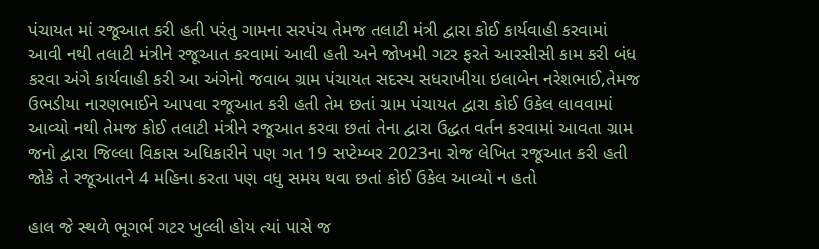પંચાયત માં રજૂઆત કરી હતી પરંતુ ગામના સરપંચ તેમજ તલાટી મંત્રી દ્વારા કોઈ કાર્યવાહી કરવામાં આવી નથી તલાટી મંત્રીને રજૂઆત કરવામાં આવી હતી અને જોખમી ગટર ફરતે આરસીસી કામ કરી બંધ કરવા અંગે કાર્યવાહી કરી આ અંગેનો જવાબ ગ્રામ પંચાયત સદસ્ય સધરાખીયા ઇલાબેન નરેશભાઈ,તેમજ ઉભડીયા નારણભાઈને આપવા રજૂઆત કરી હતી તેમ છતાં ગ્રામ પંચાયત દ્વારા કોઈ ઉકેલ લાવવામાં આવ્યો નથી તેમજ કોઈ તલાટી મંત્રીને રજૂઆત કરવા છતાં તેના દ્વારા ઉદ્ધત વર્તન કરવામાં આવતા ગ્રામ જનો દ્વારા જિલ્લા વિકાસ અધિકારીને પણ ગત 19 સપ્ટેમ્બર 2023ના રોજ લેખિત રજૂઆત કરી હતી જોકે તે રજૂઆતને 4 મહિના કરતા પણ વધુ સમય થવા છતાં કોઈ ઉકેલ આવ્યો ન હતો

હાલ જે સ્થળે ભૂગર્ભ ગટર ખુલ્લી હોય ત્યાં પાસે જ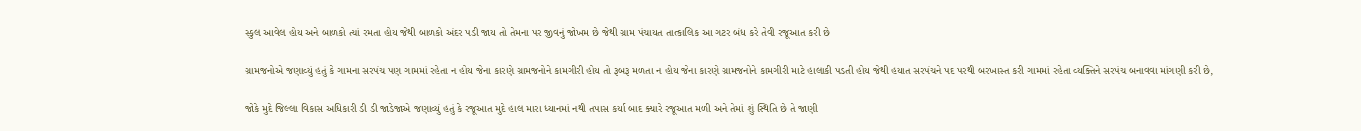સ્કુલ આવેલ હોય અને બાળકો ત્યાં રમતા હોય જેથી બાળકો અંદર પડી જાય તો તેમના પર જીવનું જોખમ છે જેથી ગ્રામ પંચાયત તાત્કાલિક આ ગટર બંધ કરે તેવી રજૂઆત કરી છે

ગ્રામજનોએ જણાવ્યું હતું કે ગામના સરપંચ પણ ગામમાં રહેતા ન હોય જેના કારણે ગ્રામજનોને કામગીરી હોય તો રૂબરૂ મળતા ન હોય જેના કારણે ગ્રામજનોને કામગીરી માટે હાલાકી પડતી હોય જેથી હયાત સરપંચને પદ પરથી બરખાસ્ત કરી ગામમાં રહેતા વ્યક્તિને સરપંચ બનાવવા માંગણી કરી છે,

જોકે મુદે જિલ્લા વિકાસ અધિકારી ડી ડી જાડેજાએ જણાવ્યું હતું કે રજૂઆત મુદે હાલ મારા ધ્યાનમાં નથી તપાસ કર્યા બાદ ક્યારે રજૂઆત મળી અને તેમાં શું સ્થિતિ છે તે જાણી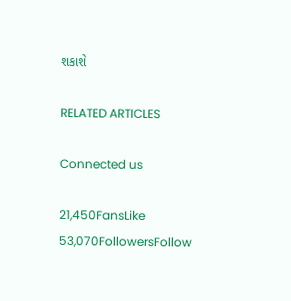શકાશે

RELATED ARTICLES

Connected us

21,450FansLike
53,070FollowersFollow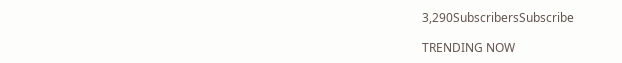3,290SubscribersSubscribe

TRENDING NOW